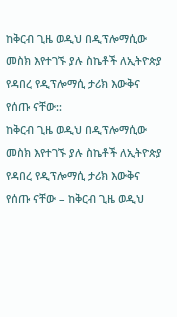ከቅርብ ጊዜ ወዲህ በዲፕሎማሲው መስክ እየተገኙ ያሉ ስኬቶች ለኢትዮጵያ የዳበረ የዲፕሎማሲ ታሪክ እውቅና የሰጡ ናቸው::
ከቅርብ ጊዜ ወዲህ በዲፕሎማሲው መስክ እየተገኙ ያሉ ስኬቶች ለኢትዮጵያ የዳበረ የዲፕሎማሲ ታሪክ እውቅና የሰጡ ናቸው – ከቅርብ ጊዜ ወዲህ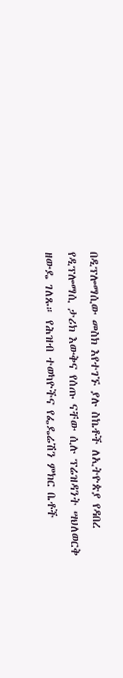በዲፕሎማሲው መስክ እየተገኙ ያሉ ስኬቶች ለኢትዮጵያ የዳበረ የዲፕሎማሲ ታሪክ እውቅና የሰጡ ናቸው ሲሉ ፕሬዝዳንት ሣህለወርቅ ዘውዴ ገለጹ። የሕዝብ ተወካዮችና የፌዴሬሽን ምክር ቤቶች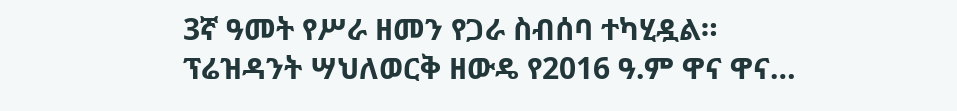3ኛ ዓመት የሥራ ዘመን የጋራ ስብሰባ ተካሂዷል። ፕሬዝዳንት ሣህለወርቅ ዘውዴ የ2016 ዓ.ም ዋና ዋና…